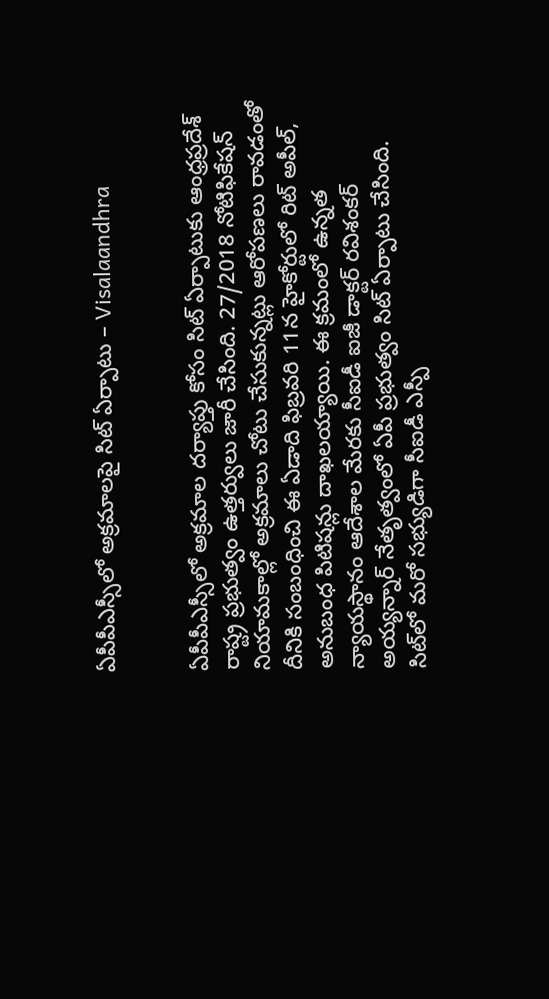ఏపీపీఎస్సీలో అక్రమాలపై సిట్‌ ఏర్పాటు – Visalaandhra


ఏపీపీఎస్సీలో అక్రమాల దర్యాప్తు కోసం సిట్‌ ఏర్పాటుకు ఆంధ్రప్రదేశ్‌ రాష్ట్ర ప్రభుత్వం ఉత్తర్వులు జారీ చేసింది. 27/2018 నోటిఫికేషన్‌ నియామకాల్లో అక్రమాలు చోటు చేసుకున్నట్లు ఆరోపణలు రావ‌డంతో దీనికి సంబంధించి ఈ ఏడాది ఫిబ్రవరి 11న హైకోర్టులో రిట్‌ అపీల్‌, అనుబంధ పిటిషన్లు దాఖల‌య్యాయి. ఈ క్రమంలో ఉన్నత న్యాయస్థానం ఆదేశాల మేరకు సీఐడీ ఐజీ డాక్టర్‌ రవిశంకర్‌ అయ్యన్నార్‌ నేతృత్వంలో ఏపీ ప్రభుత్వం సిట్‌ ఏర్పాటు చేసింది. సిట్‌లో మరో సభ్యుడిగా సీఐడీ ఎస్పీ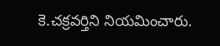కె.చక్రవర్తిని నియమించారు.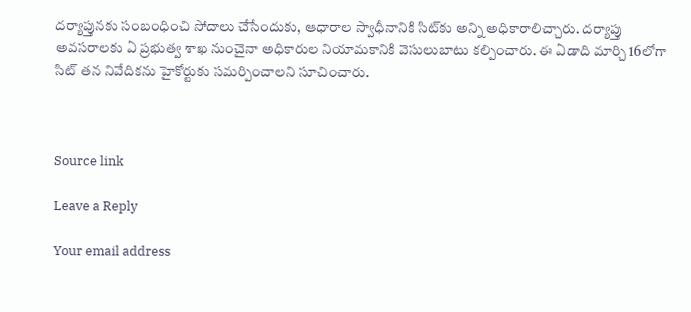దర్యాప్తునకు సంబంధించి సోదాలు చేసేందుకు, ఆధారాల స్వాధీనానికి సిట్‌కు అన్ని అధికారాలిచ్చారు. దర్యాప్తు అవసరాలకు ఏ ప్రభుత్వ శాఖ నుంచైనా అధికారుల నియామకానికి వెసులుబాటు కల్పించారు. ఈ ఏడాది మార్చి 16లోగా సిట్‌ తన నివేదికను హైకోర్టుకు సమర్పించాలని సూచించారు.



Source link

Leave a Reply

Your email address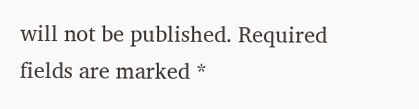will not be published. Required fields are marked *